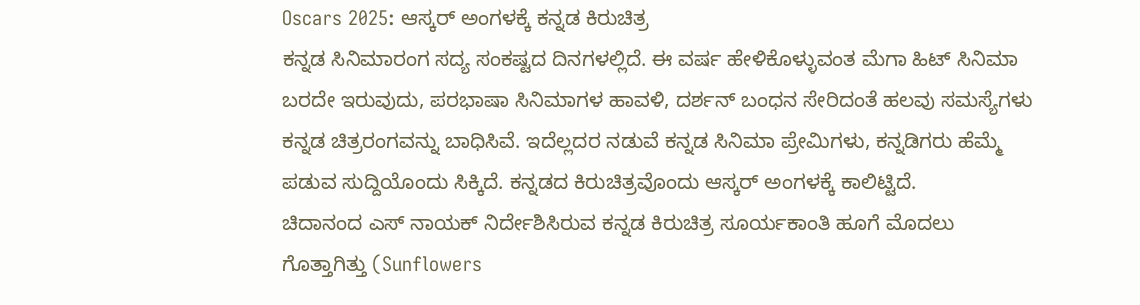Oscars 2025: ಆಸ್ಕರ್ ಅಂಗಳಕ್ಕೆ ಕನ್ನಡ ಕಿರುಚಿತ್ರ
ಕನ್ನಡ ಸಿನಿಮಾರಂಗ ಸದ್ಯ ಸಂಕಷ್ಟದ ದಿನಗಳಲ್ಲಿದೆ. ಈ ವರ್ಷ ಹೇಳಿಕೊಳ್ಳುವಂತ ಮೆಗಾ ಹಿಟ್ ಸಿನಿಮಾ ಬರದೇ ಇರುವುದು, ಪರಭಾಷಾ ಸಿನಿಮಾಗಳ ಹಾವಳಿ, ದರ್ಶನ್ ಬಂಧನ ಸೇರಿದಂತೆ ಹಲವು ಸಮಸ್ಯೆಗಳು ಕನ್ನಡ ಚಿತ್ರರಂಗವನ್ನು ಬಾಧಿಸಿವೆ. ಇದೆಲ್ಲದರ ನಡುವೆ ಕನ್ನಡ ಸಿನಿಮಾ ಪ್ರೇಮಿಗಳು, ಕನ್ನಡಿಗರು ಹೆಮ್ಮೆ ಪಡುವ ಸುದ್ದಿಯೊಂದು ಸಿಕ್ಕಿದೆ. ಕನ್ನಡದ ಕಿರುಚಿತ್ರವೊಂದು ಆಸ್ಕರ್ ಅಂಗಳಕ್ಕೆ ಕಾಲಿಟ್ಟಿದೆ.
ಚಿದಾನಂದ ಎಸ್ ನಾಯಕ್ ನಿರ್ದೇಶಿಸಿರುವ ಕನ್ನಡ ಕಿರುಚಿತ್ರ ಸೂರ್ಯಕಾಂತಿ ಹೂಗೆ ಮೊದಲು ಗೊತ್ತಾಗಿತ್ತು (Sunflowers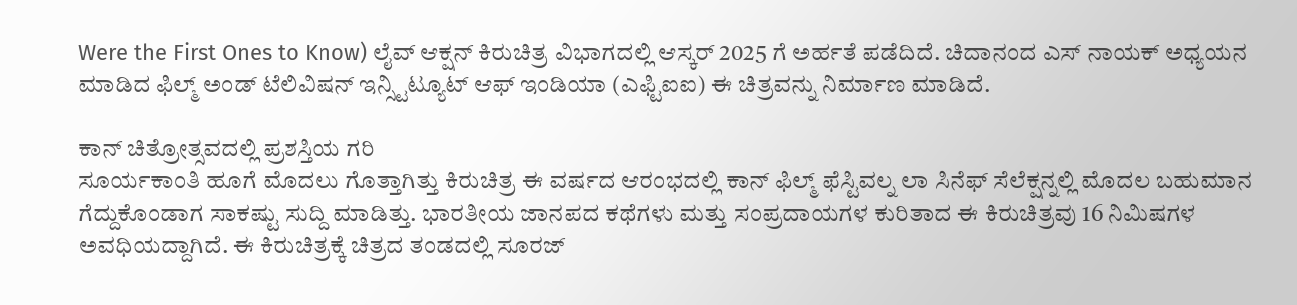Were the First Ones to Know) ಲೈವ್ ಆಕ್ಷನ್ ಕಿರುಚಿತ್ರ ವಿಭಾಗದಲ್ಲಿ ಆಸ್ಕರ್ 2025 ಗೆ ಅರ್ಹತೆ ಪಡೆದಿದೆ. ಚಿದಾನಂದ ಎಸ್ ನಾಯಕ್ ಅಧ್ಯಯನ ಮಾಡಿದ ಫಿಲ್ಮ್ ಅಂಡ್ ಟೆಲಿವಿಷನ್ ಇನ್ಸ್ಟಿಟ್ಯೂಟ್ ಆಫ್ ಇಂಡಿಯಾ (ಎಫ್ಟಿಐಐ) ಈ ಚಿತ್ರವನ್ನು ನಿರ್ಮಾಣ ಮಾಡಿದೆ.

ಕಾನ್ ಚಿತ್ರೋತ್ಸವದಲ್ಲಿ ಪ್ರಶಸ್ತಿಯ ಗರಿ
ಸೂರ್ಯಕಾಂತಿ ಹೂಗೆ ಮೊದಲು ಗೊತ್ತಾಗಿತ್ತು ಕಿರುಚಿತ್ರ ಈ ವರ್ಷದ ಆರಂಭದಲ್ಲಿ ಕಾನ್ ಫಿಲ್ಮ್ ಫೆಸ್ಟಿವಲ್ನ ಲಾ ಸಿನೆಫ್ ಸೆಲೆಕ್ಷನ್ನಲ್ಲಿ ಮೊದಲ ಬಹುಮಾನ ಗೆದ್ದುಕೊಂಡಾಗ ಸಾಕಷ್ಟು ಸುದ್ದಿ ಮಾಡಿತ್ತು. ಭಾರತೀಯ ಜಾನಪದ ಕಥೆಗಳು ಮತ್ತು ಸಂಪ್ರದಾಯಗಳ ಕುರಿತಾದ ಈ ಕಿರುಚಿತ್ರವು 16 ನಿಮಿಷಗಳ ಅವಧಿಯದ್ದಾಗಿದೆ. ಈ ಕಿರುಚಿತ್ರಕ್ಕೆ ಚಿತ್ರದ ತಂಡದಲ್ಲಿ ಸೂರಜ್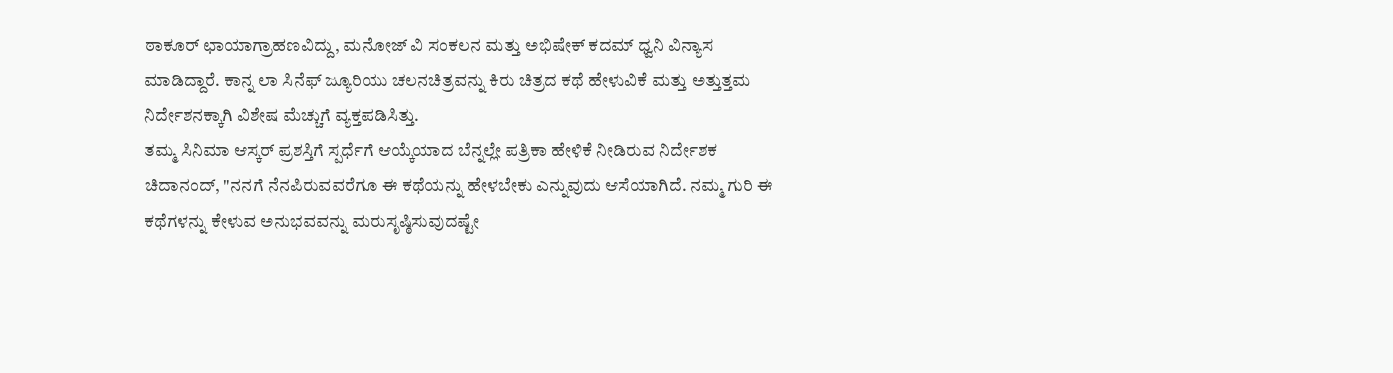ಠಾಕೂರ್ ಛಾಯಾಗ್ರಾಹಣವಿದ್ದು, ಮನೋಜ್ ವಿ ಸಂಕಲನ ಮತ್ತು ಅಭಿಷೇಕ್ ಕದಮ್ ಧ್ವನಿ ವಿನ್ಯಾಸ ಮಾಡಿದ್ದಾರೆ. ಕಾನ್ನ ಲಾ ಸಿನೆಫ್ ಜ್ಯೂರಿಯು ಚಲನಚಿತ್ರವನ್ನು ಕಿರು ಚಿತ್ರದ ಕಥೆ ಹೇಳುವಿಕೆ ಮತ್ತು ಅತ್ತುತ್ತಮ ನಿರ್ದೇಶನಕ್ಕಾಗಿ ವಿಶೇಷ ಮೆಚ್ಚುಗೆ ವ್ಯಕ್ತಪಡಿಸಿತ್ತು.
ತಮ್ಮ ಸಿನಿಮಾ ಆಸ್ಕರ್ ಪ್ರಶಸ್ತಿಗೆ ಸ್ಪರ್ಧೆಗೆ ಆಯ್ಕೆಯಾದ ಬೆನ್ನಲ್ಲೇ ಪತ್ರಿಕಾ ಹೇಳಿಕೆ ನೀಡಿರುವ ನಿರ್ದೇಶಕ ಚಿದಾನಂದ್, "ನನಗೆ ನೆನಪಿರುವವರೆಗೂ ಈ ಕಥೆಯನ್ನು ಹೇಳಬೇಕು ಎನ್ನುವುದು ಆಸೆಯಾಗಿದೆ. ನಮ್ಮ ಗುರಿ ಈ ಕಥೆಗಳನ್ನು ಕೇಳುವ ಅನುಭವವನ್ನು ಮರುಸೃಷ್ಠಿಸುವುದಷ್ಟೇ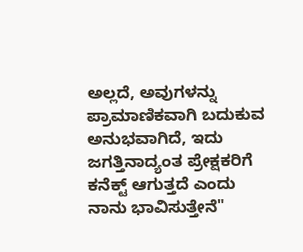ಅಲ್ಲದೆ, ಅವುಗಳನ್ನು ಪ್ರಾಮಾಣಿಕವಾಗಿ ಬದುಕುವ ಅನುಭವಾಗಿದೆ, ಇದು ಜಗತ್ತಿನಾದ್ಯಂತ ಪ್ರೇಕ್ಷಕರಿಗೆ ಕನೆಕ್ಟ್ ಆಗುತ್ತದೆ ಎಂದು ನಾನು ಭಾವಿಸುತ್ತೇನೆ"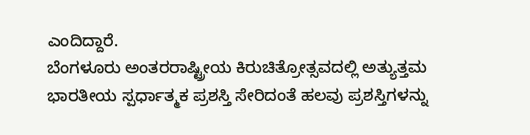ಎಂದಿದ್ದಾರೆ.
ಬೆಂಗಳೂರು ಅಂತರರಾಷ್ಟ್ರೀಯ ಕಿರುಚಿತ್ರೋತ್ಸವದಲ್ಲಿ ಅತ್ಯುತ್ತಮ ಭಾರತೀಯ ಸ್ಪರ್ಧಾತ್ಮಕ ಪ್ರಶಸ್ತಿ ಸೇರಿದಂತೆ ಹಲವು ಪ್ರಶಸ್ತಿಗಳನ್ನು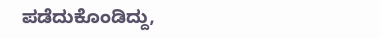ಪಡೆದುಕೊಂಡಿದ್ದು,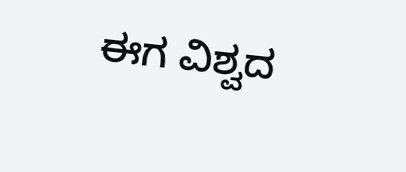ಈಗ ವಿಶ್ವದ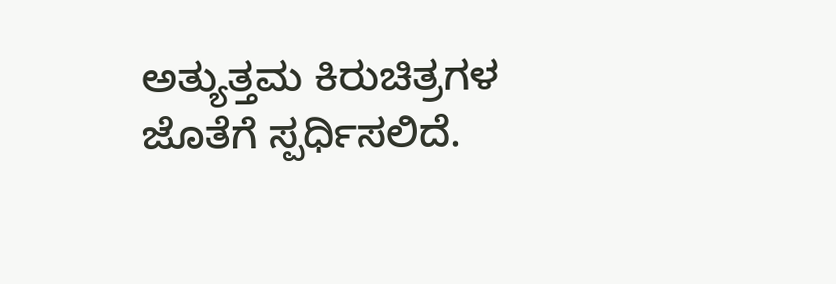ಅತ್ಯುತ್ತಮ ಕಿರುಚಿತ್ರಗಳ ಜೊತೆಗೆ ಸ್ಪರ್ಧಿಸಲಿದೆ.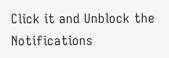Click it and Unblock the Notifications